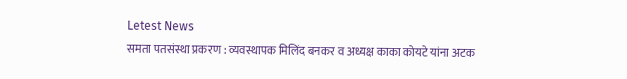Letest News
समता पतसंस्था प्रकरण : व्यवस्थापक मिलिंद बनकर व अध्यक्ष काका कोयटे यांना अटक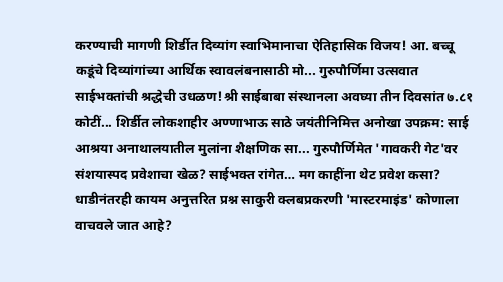करण्याची मागणी शिर्डीत दिव्यांग स्वाभिमानाचा ऐतिहासिक विजय! आ. बच्चू कडूंचे दिव्यांगांच्या आर्थिक स्वावलंबनासाठी मो... गुरुपौर्णिमा उत्सवात साईभक्तांची श्रद्धेची उधळण!श्री साईबाबा संस्थानला अवघ्या तीन दिवसांत ७.८१ कोटीं... शिर्डीत लोकशाहीर अण्णाभाऊ साठे जयंतीनिमित्त अनोखा उपक्रम: साई आश्रया अनाथालयातील मुलांना शैक्षणिक सा... गुरुपौर्णिमेत 'गावकरी गेट'वर संशयास्पद प्रवेशाचा खेळ? साईभक्त रांगेत… मग काहींना थेट प्रवेश कसा? धाडीनंतरही कायम अनुत्तरित प्रश्न साकुरी क्लबप्रकरणी 'मास्टरमाइंड' कोणाला वाचवले जात आहे?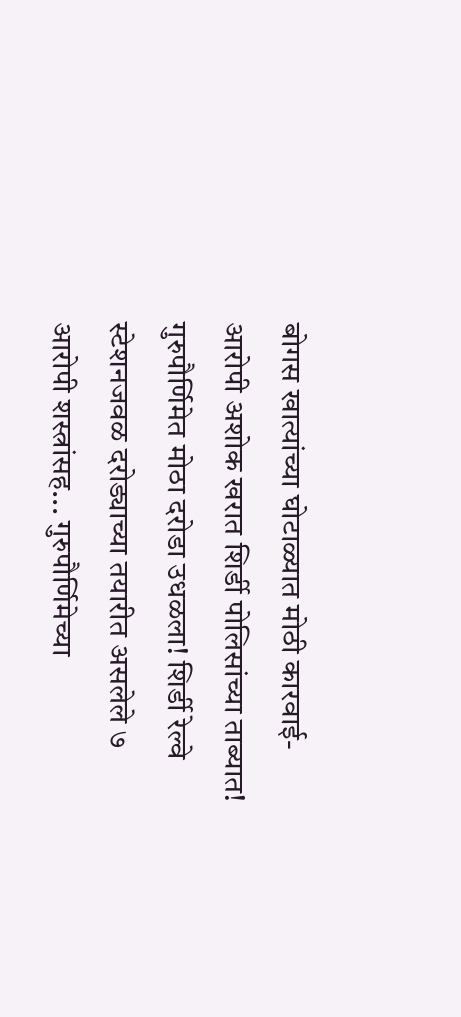बोगस खात्यांच्या घोटाळ्यात मोठी कारवाई- आरोपी अशोक खरात शिर्डी पोलिसांच्या ताब्यात! गुरुपौर्णिमेत मोठा दरोडा उधळला! शिर्डी रेल्वे स्टेशनजवळ दरोड्याच्या तयारीत असलेले ७ आरोपी शस्त्रांसह... गुरुपौर्णिमेच्या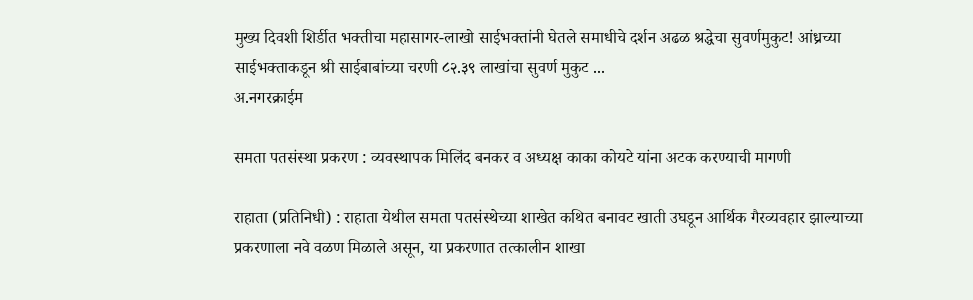मुख्य दिवशी शिर्डीत भक्तीचा महासागर-लाखो साईभक्तांनी घेतले समाधीचे दर्शन अढळ श्रद्धेचा सुवर्णमुकुट! आंध्रच्या साईभक्ताकडून श्री साईबाबांच्या चरणी ८२.३९ लाखांचा सुवर्ण मुकुट ...
अ.नगरक्राईम

समता पतसंस्था प्रकरण : व्यवस्थापक मिलिंद बनकर व अध्यक्ष काका कोयटे यांना अटक करण्याची मागणी

राहाता (प्रतिनिधी) : राहाता येथील समता पतसंस्थेच्या शाखेत कथित बनावट खाती उघडून आर्थिक गैरव्यवहार झाल्याच्या प्रकरणाला नवे वळण मिळाले असून, या प्रकरणात तत्कालीन शाखा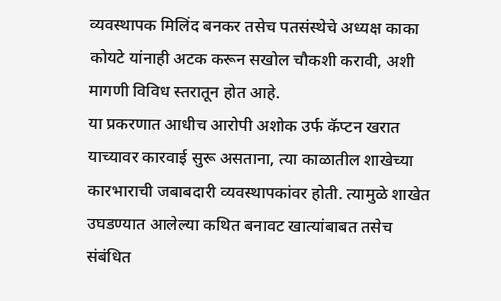व्यवस्थापक मिलिंद बनकर तसेच पतसंस्थेचे अध्यक्ष काका कोयटे यांनाही अटक करून सखोल चौकशी करावी, अशी मागणी विविध स्तरातून होत आहे.
या प्रकरणात आधीच आरोपी अशोक उर्फ कॅप्टन खरात याच्यावर कारवाई सुरू असताना, त्या काळातील शाखेच्या कारभाराची जबाबदारी व्यवस्थापकांवर होती. त्यामुळे शाखेत उघडण्यात आलेल्या कथित बनावट खात्यांबाबत तसेच संबंधित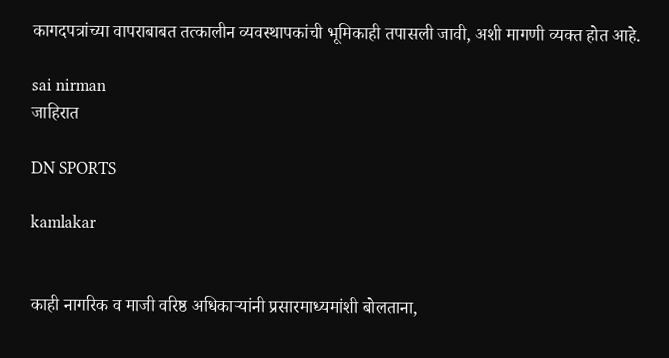कागदपत्रांच्या वापराबाबत तत्कालीन व्यवस्थापकांची भूमिकाही तपासली जावी, अशी मागणी व्यक्त होत आहे.

sai nirman
जाहिरात

DN SPORTS

kamlakar


काही नागरिक व माजी वरिष्ठ अधिकाऱ्यांनी प्रसारमाध्यमांशी बोलताना,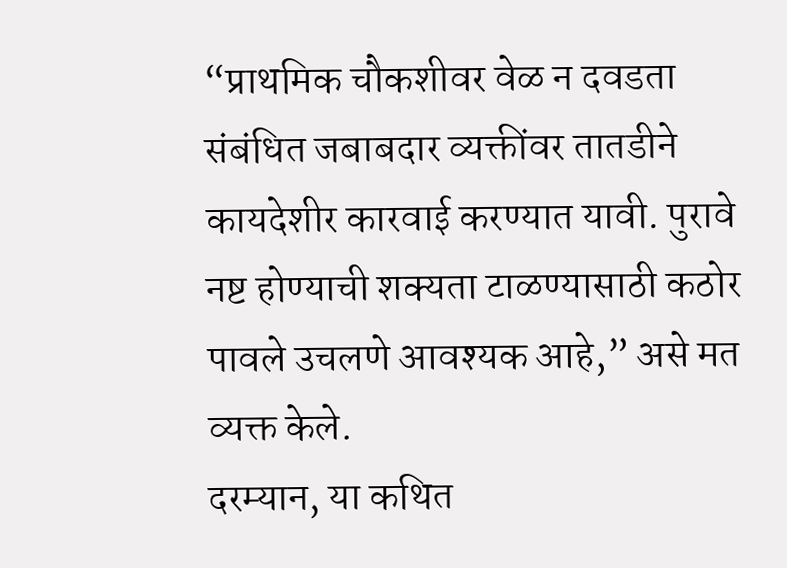“प्राथमिक चौकशीवर वेळ न दवडता संबंधित जबाबदार व्यक्तींवर तातडीने कायदेशीर कारवाई करण्यात यावी. पुरावे नष्ट होण्याची शक्यता टाळण्यासाठी कठोर पावले उचलणे आवश्यक आहे,” असे मत व्यक्त केले.
दरम्यान, या कथित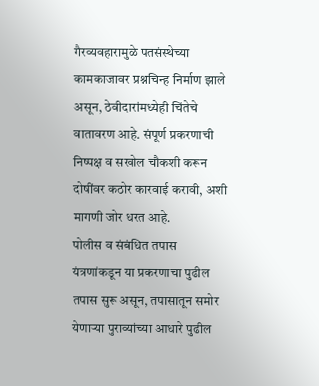गैरव्यवहारामुळे पतसंस्थेच्या कामकाजावर प्रश्नचिन्ह निर्माण झाले असून, ठेवीदारांमध्येही चिंतेचे वातावरण आहे. संपूर्ण प्रकरणाची निष्पक्ष व सखोल चौकशी करून दोषींवर कठोर कारवाई करावी, अशी मागणी जोर धरत आहे.
पोलीस व संबंधित तपास यंत्रणांकडून या प्रकरणाचा पुढील तपास सुरू असून, तपासातून समोर येणाऱ्या पुराव्यांच्या आधारे पुढील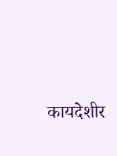कायदेशीर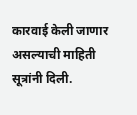कारवाई केली जाणार असल्याची माहिती सूत्रांनी दिली.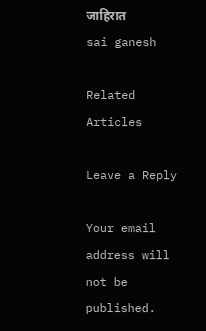जाहिरात
sai ganesh

Related Articles

Leave a Reply

Your email address will not be published.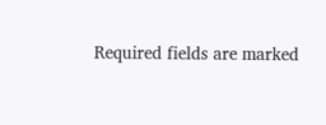Required fields are marked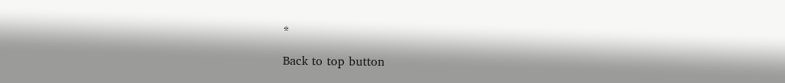*

Back to top button